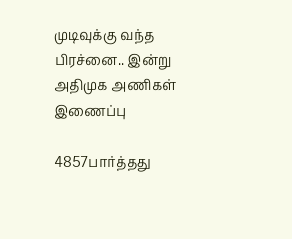முடிவுக்கு வந்த பிரச்னை.. இன்று அதிமுக அணிகள் இணைப்பு

4857பார்த்தது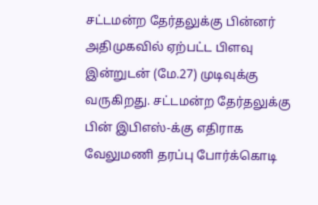சட்டமன்ற தேர்தலுக்கு பின்னர் அதிமுகவில் ஏற்பட்ட பிளவு இன்றுடன் (மே.27) முடிவுக்கு வருகிறது. சட்டமன்ற தேர்தலுக்கு பின் இபிஎஸ்-க்கு எதிராக வேலுமணி தரப்பு போர்க்கொடி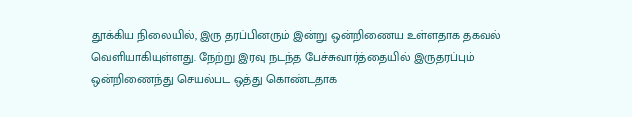தூக்கிய நிலையில், இரு தரப்பினரும் இன்று ஒன்றிணைய உள்ளதாக தகவல் வெளியாகியுள்ளது. நேற்று இரவு நடந்த பேச்சுவார்த்தையில் இருதரப்பும் ஒன்றிணைந்து செயல்பட ஒத்து கொண்டதாக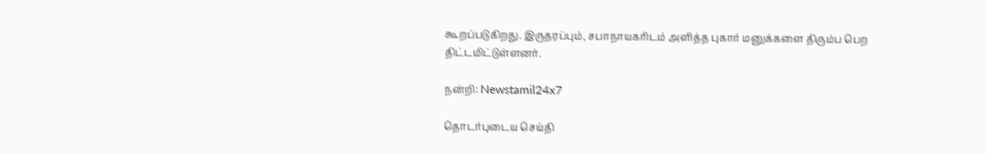கூறப்படுகிறது. இருதரப்பும், சபாநாயகரிடம் அளித்த புகார் மனுக்களை திரும்ப பெற திட்டமிட்டுள்ளனர்.

நன்றி: Newstamil24x7

தொடர்புடைய செய்தி